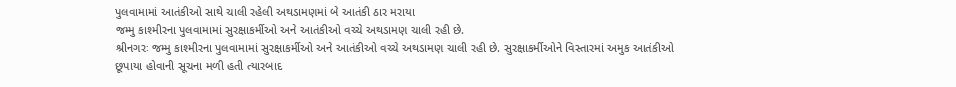પુલવામામાં આતંકીઓ સાથે ચાલી રહેલી અથડામણમાં બે આતંકી ઠાર મરાયા
જમ્મુ કાશ્મીરના પુલવામામાં સુરક્ષાકર્મીઓ અને આતંકીઓ વચ્ચે અથડામણ ચાલી રહી છે.
શ્રીનગરઃ જમ્મુ કાશ્મીરના પુલવામામાં સુરક્ષાકર્મીઓ અને આતંકીઓ વચ્ચે અથડામણ ચાલી રહી છે. સુરક્ષાકર્મીઓને વિસ્તારમાં અમુક આતંકીઓ છૂપાયા હોવાની સૂચના મળી હતી ત્યારબાદ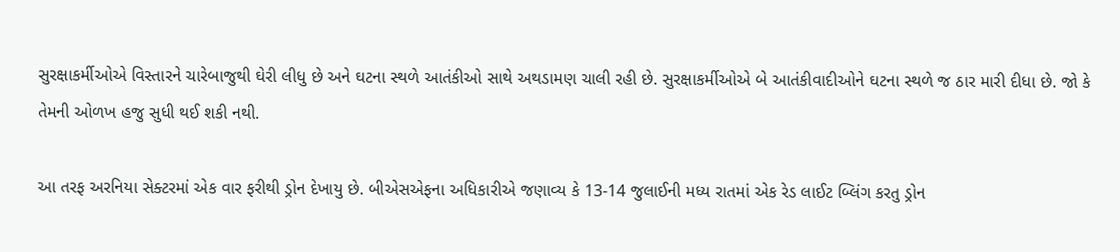સુરક્ષાકર્મીઓએ વિસ્તારને ચારેબાજુથી ઘેરી લીધુ છે અને ઘટના સ્થળે આતંકીઓ સાથે અથડામણ ચાલી રહી છે. સુરક્ષાકર્મીઓએ બે આતંકીવાદીઓને ઘટના સ્થળે જ ઠાર મારી દીધા છે. જો કે તેમની ઓળખ હજુ સુધી થઈ શકી નથી.

આ તરફ અરનિયા સેક્ટરમાં એક વાર ફરીથી ડ્રોન દેખાયુ છે. બીએસએફના અધિકારીએ જણાવ્ય કે 13-14 જુલાઈની મધ્ય રાતમાં એક રેડ લાઈટ બ્લિંગ કરતુ ડ્રોન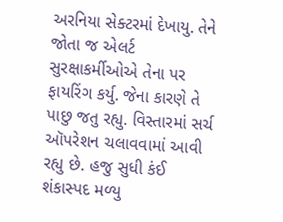અરનિયા સેક્ટરમાં દેખાયુ. તેને જોતા જ એલર્ટ સુરક્ષાકર્મીઓએ તેના પર ફાયરિંગ કર્યુ. જેના કારણે તે પાછુ જતુ રહ્યુ. વિસ્તારમાં સર્ચ ઑપરેશન ચલાવવામાં આવી રહ્યુ છે. હજુ સુધી કંઈ શંકાસ્પદ મળ્યુ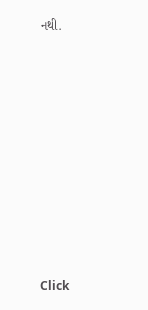નથી.












Click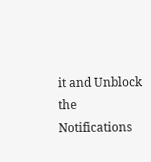it and Unblock the Notifications